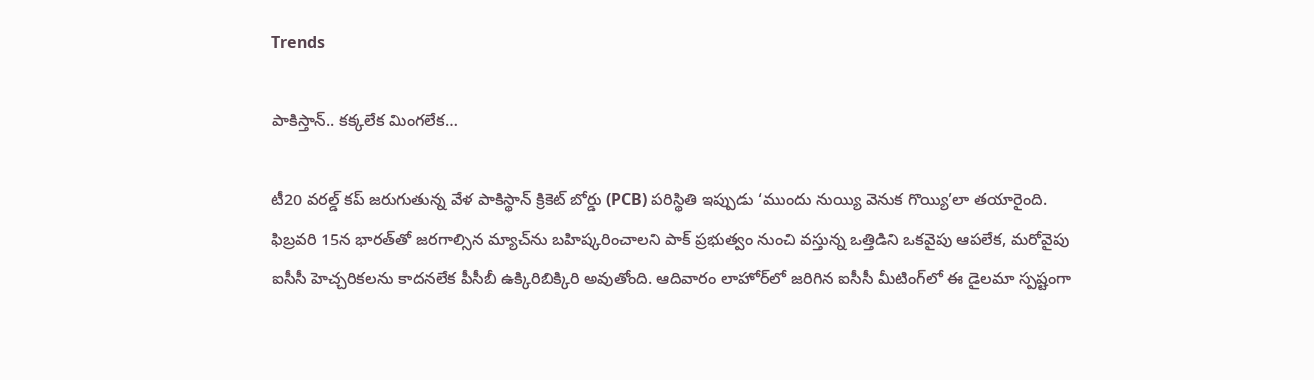Trends

పాకిస్తాన్.. కక్కలేక మింగలేక…

టీ20 వరల్డ్ కప్ జరుగుతున్న వేళ పాకిస్థాన్ క్రికెట్ బోర్డు (PCB) పరిస్థితి ఇప్పుడు ‘ముందు నుయ్యి వెనుక గొయ్యి’లా తయారైంది. ఫిబ్రవరి 15న భారత్‌తో జరగాల్సిన మ్యాచ్‌ను బహిష్కరించాలని పాక్ ప్రభుత్వం నుంచి వస్తున్న ఒత్తిడిని ఒకవైపు ఆపలేక, మరోవైపు ఐసీసీ హెచ్చరికలను కాదనలేక పీసీబీ ఉక్కిరిబిక్కిరి అవుతోంది. ఆదివారం లాహోర్‌లో జరిగిన ఐసీసీ మీటింగ్‌లో ఈ డైలమా స్పష్టంగా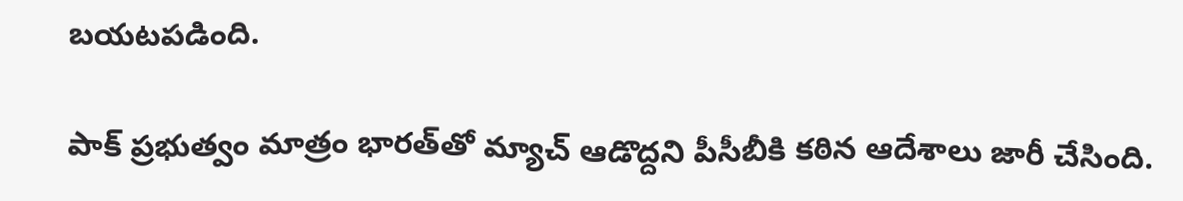బయటపడింది.

పాక్ ప్రభుత్వం మాత్రం భారత్‌తో మ్యాచ్ ఆడొద్దని పీసీబీకి కఠిన ఆదేశాలు జారీ చేసింది.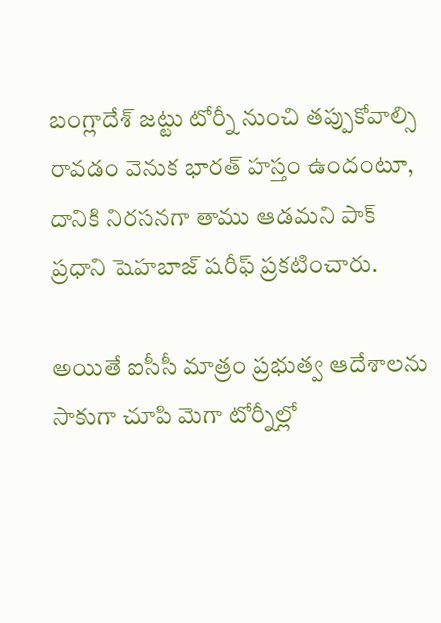బంగ్లాదేశ్ జట్టు టోర్నీ నుంచి తప్పుకోవాల్సి రావడం వెనుక భారత్ హస్తం ఉందంటూ, దానికి నిరసనగా తాము ఆడమని పాక్ ప్రధాని షెహబాజ్ షరీఫ్ ప్రకటించారు.

అయితే ఐసీసీ మాత్రం ప్రభుత్వ ఆదేశాలను సాకుగా చూపి మెగా టోర్నీల్లో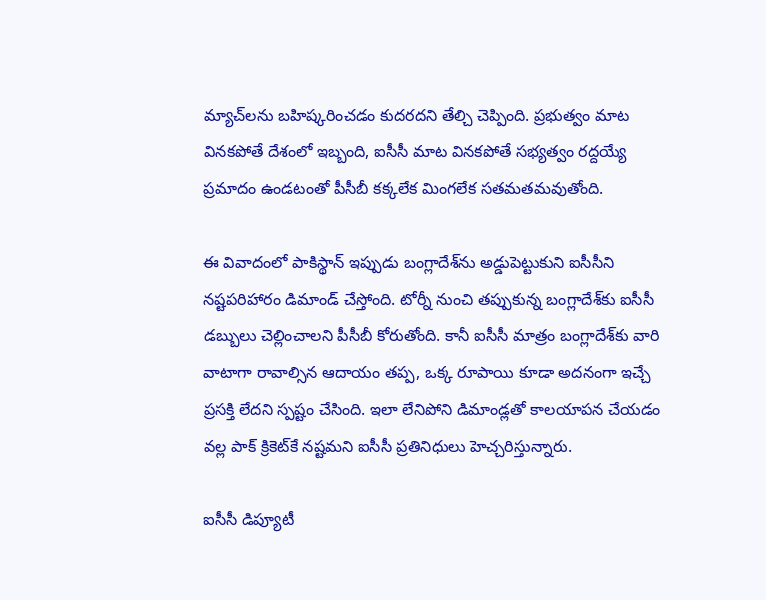మ్యాచ్‌లను బహిష్కరించడం కుదరదని తేల్చి చెప్పింది. ప్రభుత్వం మాట వినకపోతే దేశంలో ఇబ్బంది, ఐసీసీ మాట వినకపోతే సభ్యత్వం రద్దయ్యే ప్రమాదం ఉండటంతో పీసీబీ కక్కలేక మింగలేక సతమతమవుతోంది.

ఈ వివాదంలో పాకిస్థాన్ ఇప్పుడు బంగ్లాదేశ్‌ను అడ్డుపెట్టుకుని ఐసీసీని నష్టపరిహారం డిమాండ్ చేస్తోంది. టోర్నీ నుంచి తప్పుకున్న బంగ్లాదేశ్‌కు ఐసీసీ డబ్బులు చెల్లించాలని పీసీబీ కోరుతోంది. కానీ ఐసీసీ మాత్రం బంగ్లాదేశ్‌కు వారి వాటాగా రావాల్సిన ఆదాయం తప్ప, ఒక్క రూపాయి కూడా అదనంగా ఇచ్చే ప్రసక్తి లేదని స్పష్టం చేసింది. ఇలా లేనిపోని డిమాండ్లతో కాలయాపన చేయడం వల్ల పాక్ క్రికెట్‌కే నష్టమని ఐసీసీ ప్రతినిధులు హెచ్చరిస్తున్నారు.

ఐసీసీ డిప్యూటీ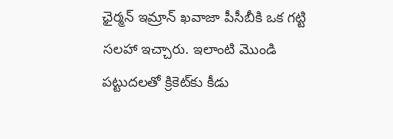ఛైర్మన్ ఇమ్రాన్ ఖవాజా పీసీబీకి ఒక గట్టి సలహా ఇచ్చారు. ఇలాంటి మొండి పట్టుదలతో క్రికెట్‌కు కీడు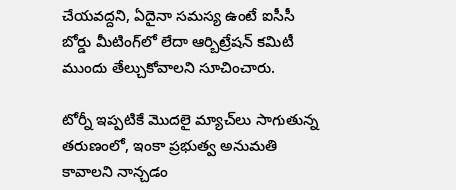చేయవద్దని, ఏదైనా సమస్య ఉంటే ఐసీసీ బోర్డు మీటింగ్‌లో లేదా ఆర్బిట్రేషన్ కమిటీ ముందు తేల్చుకోవాలని సూచించారు.

టోర్నీ ఇప్పటికే మొదలై మ్యాచ్‌లు సాగుతున్న తరుణంలో, ఇంకా ప్రభుత్వ అనుమతి కావాలని నాన్చడం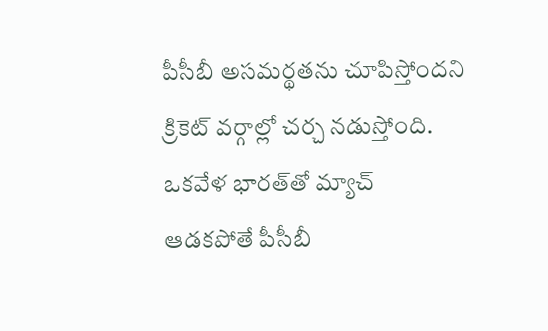పీసీబీ అసమర్థతను చూపిస్తోందని క్రికెట్ వర్గాల్లో చర్చ నడుస్తోంది. ఒకవేళ భారత్‌తో మ్యాచ్ ఆడకపోతే పీసీబీ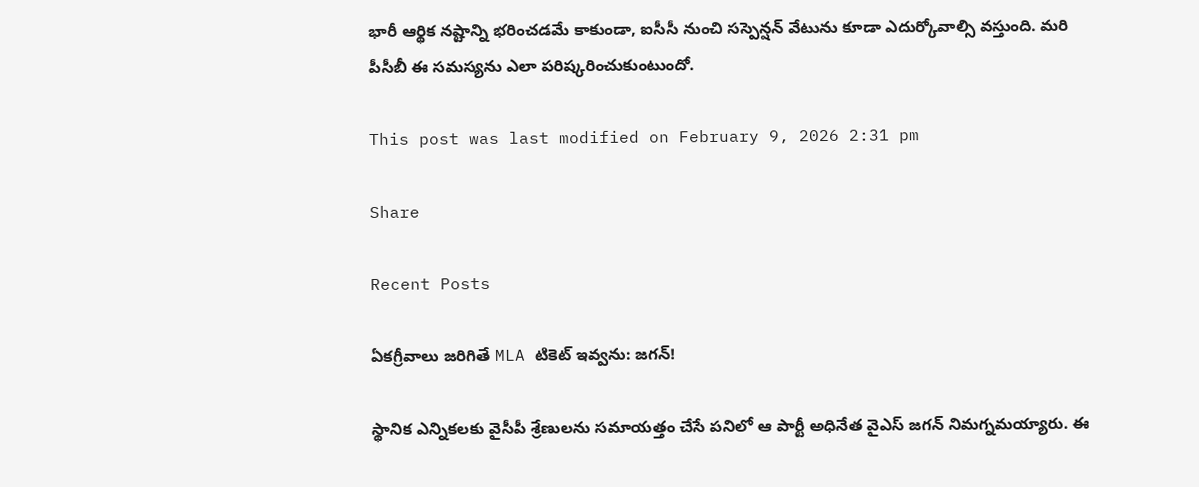భారీ ఆర్థిక నష్టాన్ని భరించడమే కాకుండా, ఐసీసీ నుంచి సస్పెన్షన్ వేటును కూడా ఎదుర్కోవాల్సి వస్తుంది. మరి పీసీబీ ఈ సమస్యను ఎలా పరిష్కరించుకుంటుందో.

This post was last modified on February 9, 2026 2:31 pm

Share

Recent Posts

ఏకగ్రీవాలు జరిగితే MLA టికెట్ ఇవ్వను: జగన్!

స్థానిక ఎన్నికలకు వైసీపీ శ్రేణులను సమాయత్తం చేసే పనిలో ఆ పార్టీ అధినేత వైఎస్‌ జగన్‌ నిమగ్నమయ్యారు. ఈ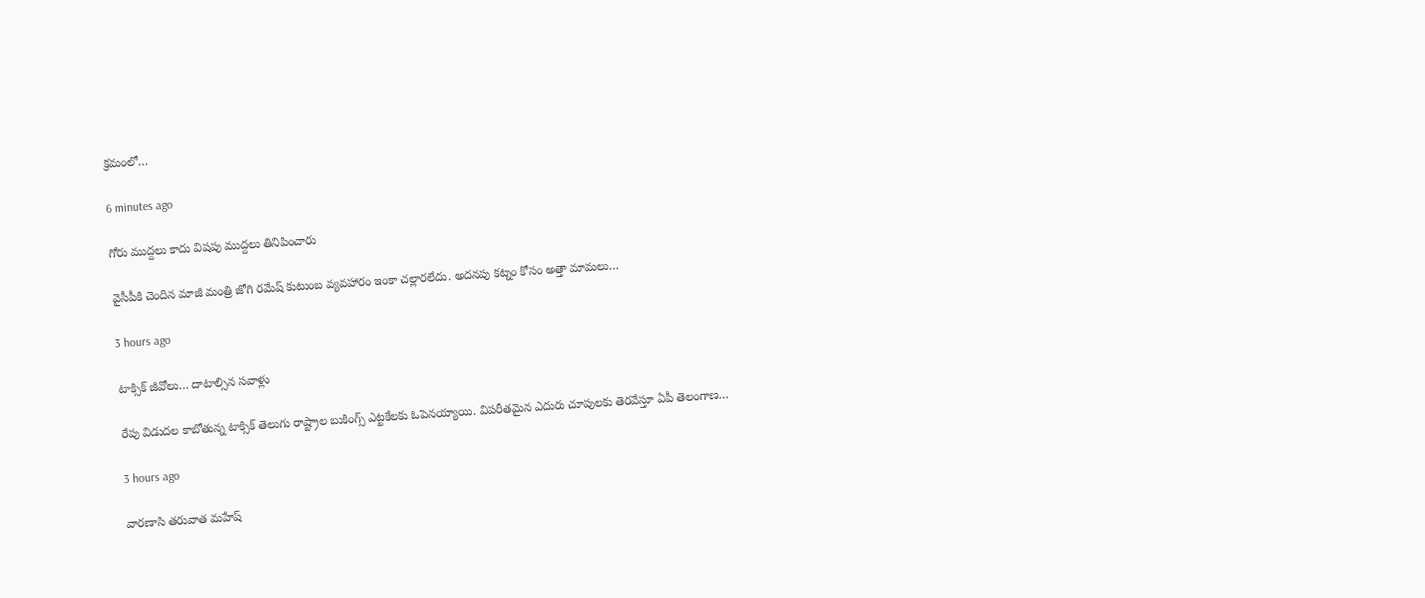క్రమంలో…

6 minutes ago

గోరు ముద్దలు కాదు విషపు ముద్దలు తినిపించారు

వైసీపీకి చెందిన మాజీ మంత్రి జోగి రమేష్ కుటుంబ వ్యవహారం ఇంకా చల్లారలేదు. అదనపు కట్నం కోసం అత్తా మామలు…

3 hours ago

టాక్సిక్ జీవోలు… దాటాల్సిన సవాళ్లు

రేపు విడుదల కాబోతున్న టాక్సిక్ తెలుగు రాష్ట్రాల బుకింగ్స్ ఎట్టకేలకు ఓపెనయ్యాయి. విపరీతమైన ఎదురు చూపులకు తెరవేస్తూ ఏపీ తెలంగాణ…

3 hours ago

వారణాసి తరువాత మహేష్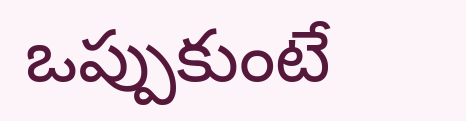ఒప్పుకుంటే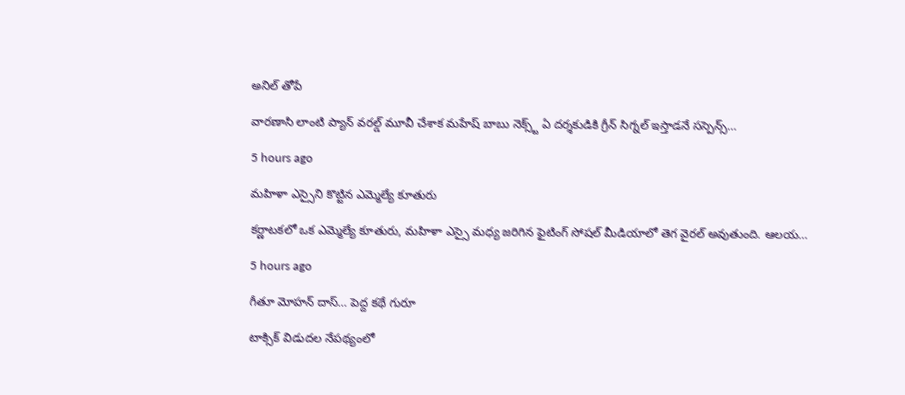అనిల్ తోపే

వారణాసి లాంటి ప్యాన్ వరల్డ్ మూవీ చేశాక మహేష్ బాబు నెక్స్ట్ ఏ దర్శకుడికి గ్రీన్ సిగ్నల్ ఇస్తాడనే సస్పెన్స్…

5 hours ago

మహిళా ఎస్సైని కొట్టిన ఎమ్మెల్యే కూతురు

కర్ణాటకలో ఒక ఎమ్మెల్యే కూతురు, మహిళా ఎస్సై మధ్య జరిగిన ఫైటింగ్ సోషల్ మీడియాలో తెగ వైరల్ అవుతుంది. ఆలయ…

5 hours ago

గీతూ మోహన్ దాస్… పెద్ద కథే గురూ

టాక్సిక్ విడుదల నేపథ్యంలో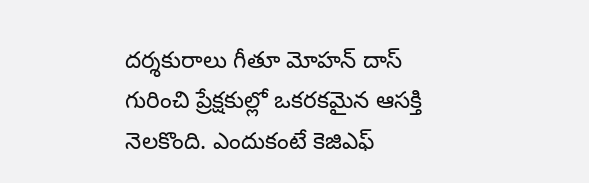దర్శకురాలు గీతూ మోహన్ దాస్ గురించి ప్రేక్షకుల్లో ఒకరకమైన ఆసక్తి నెలకొంది. ఎందుకంటే కెజిఎఫ్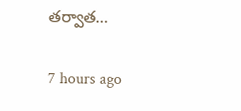తర్వాత…

7 hours ago